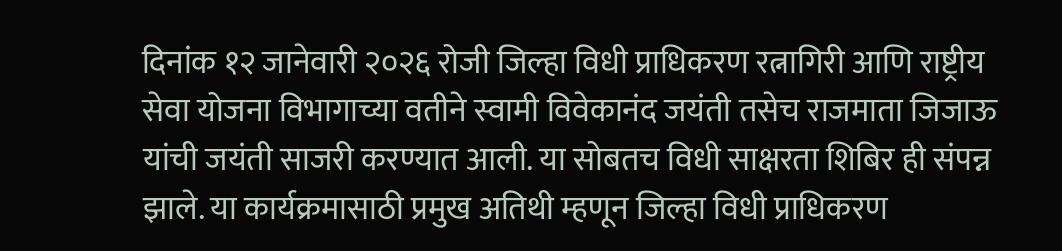दिनांक १२ जानेवारी २०२६ रोजी जिल्हा विधी प्राधिकरण रत्नागिरी आणि राष्ट्रीय सेवा योजना विभागाच्या वतीने स्वामी विवेकानंद जयंती तसेच राजमाता जिजाऊ यांची जयंती साजरी करण्यात आली. या सोबतच विधी साक्षरता शिबिर ही संपन्न झाले. या कार्यक्रमासाठी प्रमुख अतिथी म्हणून जिल्हा विधी प्राधिकरण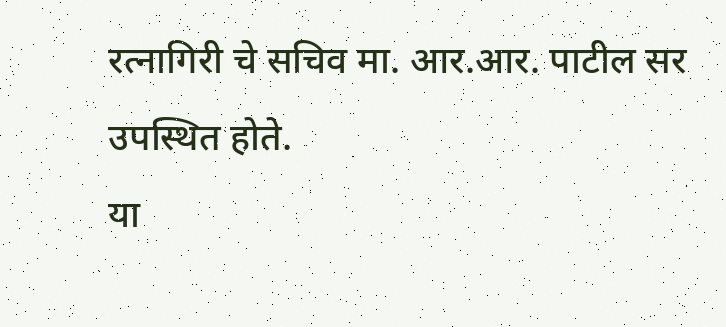रत्नागिरी चे सचिव मा. आर.आर. पाटील सर उपस्थित होते.
या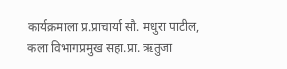कार्यक्रमाला प्र.प्राचार्या सौ. मधुरा पाटील, कला विभागप्रमुख सहा.प्रा. ऋतुजा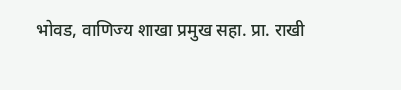भोवड, वाणिज्य शाखा प्रमुख सहा. प्रा. राखी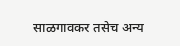साळगावकर तसेच अन्य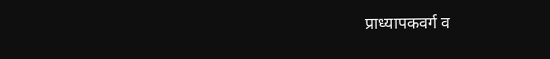प्राध्यापकवर्ग व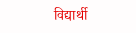विद्यार्थी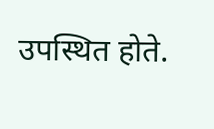उपस्थित होते.